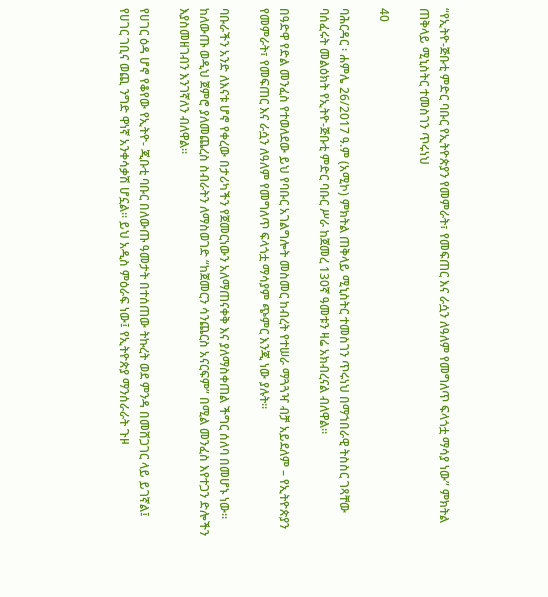“የኢትዮ-ጅቡቲ ምድር ባቡር የኢትዮጵያን የመምራት፣ የመፍጠር እና ራሷን ለዓለም የመግለጥ ፍላጎቷ ማሳያ ነው” ምክትል ጠቅላይ ሚኒስትር ተመስገን ጥሩነህ

40

ባሕርዳር ፡ ሐምሌ 26/2017 ዓ.ም (አሚኮ) ምክትል ጠቅላይ ሚኒስትር ተመስገን ጥሩነህ በማኀበራዊ ትስስር ገጻቸው ባሰፈሩት መልዕክት የኢትዮ-ጅቡቲ ምድር ባቡር ሥራ ከጀመረ 130ኛ ዓመቱን ዛሬ አክብረናል ብለዋል።

በዓድዋ የድል መንፈስ የተወለደው ይህ የባቡር አገልግሎት መስመር ከብረት የተሠራ ማጓጓዣ ብቻ አይደለም – የኢትዮጵያን የመምራት፣ የመፍጠር እና ራሷን ለዓለም የመግለጥ ፍላጎቷ ማሳያም ጭምር እንጂ ነው ያሉት።

ባቡራችን አንድ ለእናቱ ሆኖ የቀረው በታሪካችን የጀመርነውን አለማጠናቀቅ እና ያለማስቀጠል ችግር ሰለባ በመሆኑ ነው። ከለውጡ ወዲህ ጀምሮ ያለመጨረስ ስብራትን ለማስወገድ “ከጀመርን ሳንጨርስ አናርፍም” በሚል መንፈስ እየተጋን ድሎችን እያስመዘገብን እንገኛለን ብለዋል።

የሀገር ዕዳ ሆኖ የቆየው የኢትዮ- ጂቡቲ ባቡር በለውጡ ዓመታት በተሰጠው ትኩረት ወደ ምንዳ በመሸጋገር ላይ ይገኛል፤ የሀገር ገቢና ወጪ ንግድ ዋነኛ አንቀሳቃሽ ሆኗል። ይህ አዲስ ምዕራፍ ነው፤ የኢትዮጵያ ማንሰራራት ጉዞ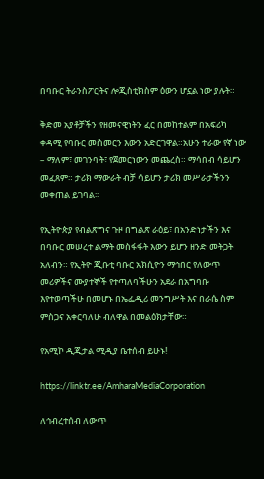በባቡር ትራንስፖርትና ሎጂስቲክስም ዕውን ሆኗል ነው ያሉት።

ቅድመ አያቶቻችን የዘመናዊነትን ፈር በመከተልም በአፍሪካ ቀዳሚ የባቡር መስመርን እውን አድርገዋል።አሁን ተራው የኛ ነው – ማለም፣ መገንባት፣ የጀመርነውን መጨረስ። ማሳበብ ሳይሆን መፈጸም። ታሪክ ማውራት ብቻ ሳይሆን ታሪክ መሥራታችንን መቀጠል ይገባል፡፡

የኢትዮጵያ የብልጽግና ጉዞ በግልጽ ራዕይ፣ በአንድነታችን እና በባቡር መሠረተ ልማት መስፋፋት እውን ይሆን ዘንድ መትጋት አለብን። የኢትዮ ጂቡቲ ባቡር አክሲዮን ማኅበር የለውጥ መሪዎችና ሙያተኞች የተጣለባችሁን አደራ በአግባቡ እየተወጣችሁ በመሆኑ በኤፌዲሪ መንግሥት እና በራሴ ስም ምስጋና አቀርባለሁ ብለዋል በመልዕክታቸው።

የአሚኮ ዲጂታል ሚዲያ ቤተሰብ ይሁኑ!

https://linktr.ee/AmharaMediaCorporation

ለኅብረተሰብ ለውጥ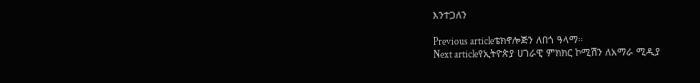እንተጋለን

Previous articleቴክኖሎጅን ለበጎ ዓላማ።
Next articleየኢትዮጵያ ሀገራዊ ምክክር ኮሚሽን ለአማራ ሚዲያ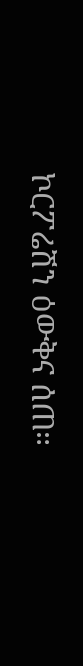ኮርፖሬሽን ዕውቅና ሰጠ።